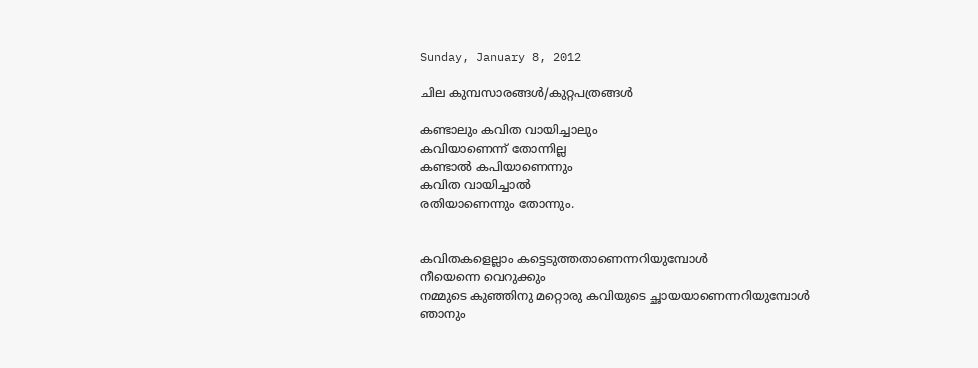Sunday, January 8, 2012

ചില കുമ്പസാരങ്ങള്‍/കുറ്റപത്രങ്ങള്‍

കണ്ടാലും കവിത വായിച്ചാലും
കവിയാണെന്ന് തോന്നില്ല
കണ്ടാല്‍ കപിയാണെന്നും
കവിത വായിച്ചാല്‍
രതിയാണെന്നും തോന്നും.


കവിതകളെല്ലാം കട്ടെടുത്തതാണെന്നറിയുമ്പോള്‍
നീയെന്നെ വെറുക്കും
നമ്മുടെ കുഞ്ഞിനു മറ്റൊരു കവിയുടെ ച്ഛായയാണെന്നറിയുമ്പോള്‍
ഞാനും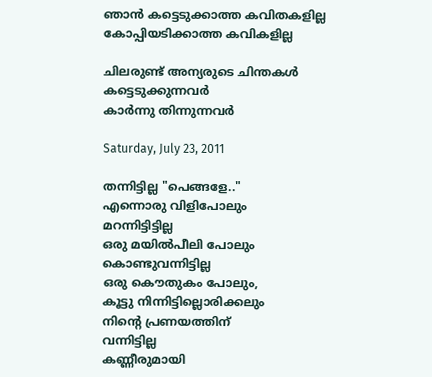ഞാന്‍ കട്ടെടുക്കാത്ത കവിതകളില്ല
കോപ്പിയടിക്കാത്ത കവികളില്ല

ചിലരുണ്ട് അന്യരുടെ ചിന്തകള്‍ കട്ടെടുക്കുന്നവര്‍
കാര്‍ന്നു തിന്നുന്നവര്‍

Saturday, July 23, 2011

തന്നിട്ടില്ല "പെങ്ങളേ.."
എന്നൊരു വിളിപോലും
മറന്നിട്ടിട്ടില്ല
ഒരു മയില്‍‌പീലി പോലും
കൊണ്ടുവന്നിട്ടില്ല
ഒരു കൌതുകം പോലും,
കൂട്ടു നിന്നിട്ടില്ലൊരിക്കലും
നിന്റെ പ്രണയത്തിന്
വന്നിട്ടില്ല
കണ്ണീരുമായി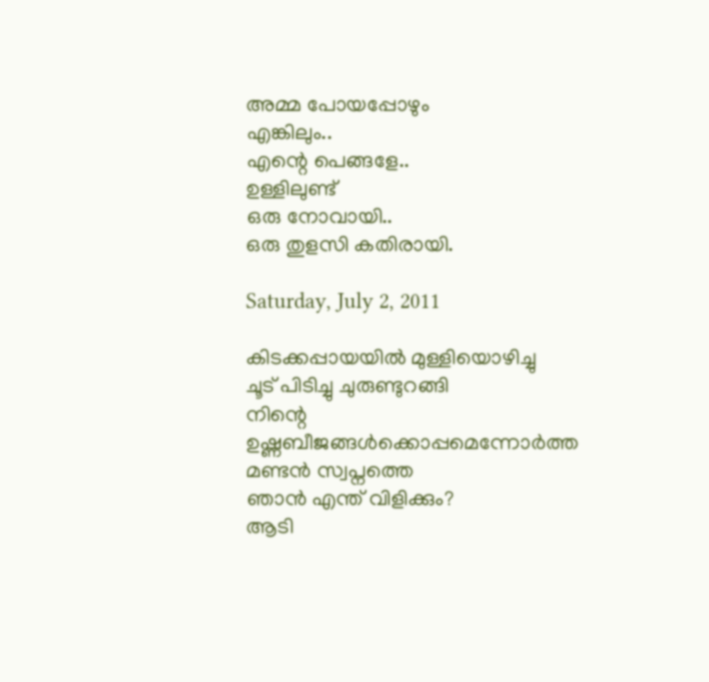അമ്മ പോയപ്പോഴും
എങ്കിലും..
എന്റെ പെങ്ങളേ..
ഉള്ളിലുണ്ട്
ഒരു നോവായി..
ഒരു തുളസി കതിരായി.

Saturday, July 2, 2011

കിടക്കപ്പായയില്‍ മുള്ളിയൊഴിച്ചു
ചൂട് പിടിച്ചു ചുരുണ്ടുറങ്ങി
നിന്റെ ഉഷ്ണബീജങ്ങള്‍ക്കൊപ്പമെന്നോര്‍ത്ത
മണ്ടന്‍ സ്വപ്നത്തെ
ഞാന്‍ എന്ത് വിളിക്കും?
ആടി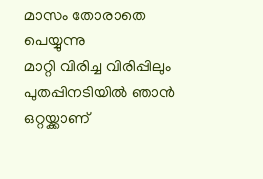മാസം തോരാതെ പെയ്യുന്നു
മാറ്റി വിരിച്ച വിരിപ്പിലും
പുതപ്പിനടിയില്‍ ഞാന്‍ ഒറ്റയ്ക്കാണ്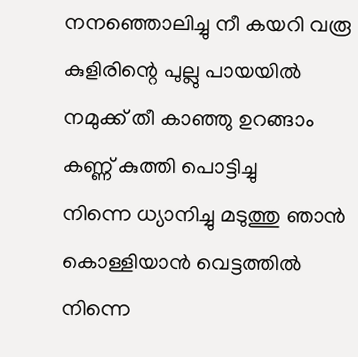നനഞ്ഞൊലിച്ചു നീ കയറി വരൂ
കുളിരിന്റെ പുല്ലു പായയില്‍
നമുക്ക് തീ കാഞ്ഞു ഉറങ്ങാം
കണ്ണ് കുത്തി പൊട്ടിച്ചു
നിന്നെ ധ്യാനിച്ചു മടുത്തു ഞാന്‍
കൊള്ളിയാന്‍ വെട്ടത്തില്‍
നിന്നെ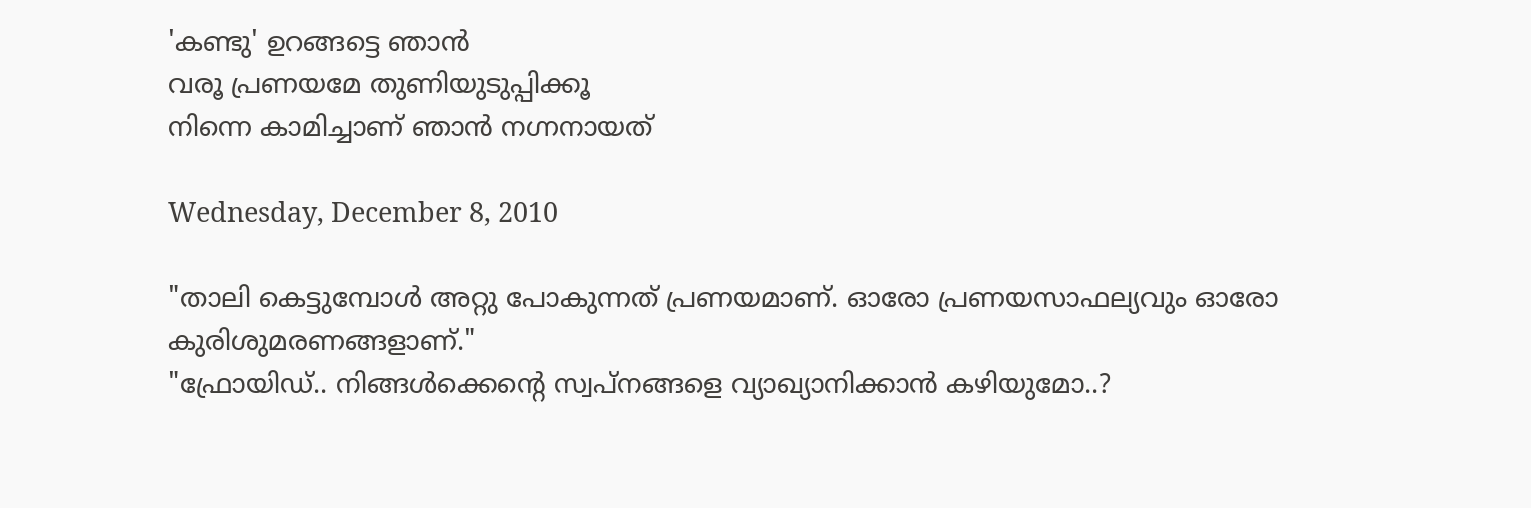'കണ്ടു' ഉറങ്ങട്ടെ ഞാന്‍
വരൂ പ്രണയമേ തുണിയുടുപ്പിക്കൂ
നിന്നെ കാമിച്ചാണ് ഞാന്‍ നഗ്നനായത്

Wednesday, December 8, 2010

"താലി കെട്ടുമ്പോള്‍ അറ്റു പോകുന്നത് പ്രണയമാണ്. ഓരോ പ്രണയസാഫല്യവും ഓരോ കുരിശുമരണങ്ങളാണ്."
"ഫ്രോയിഡ്.. നിങ്ങള്‍ക്കെന്റെ സ്വപ്നങ്ങളെ വ്യാഖ്യാനിക്കാന്‍ കഴിയുമോ..?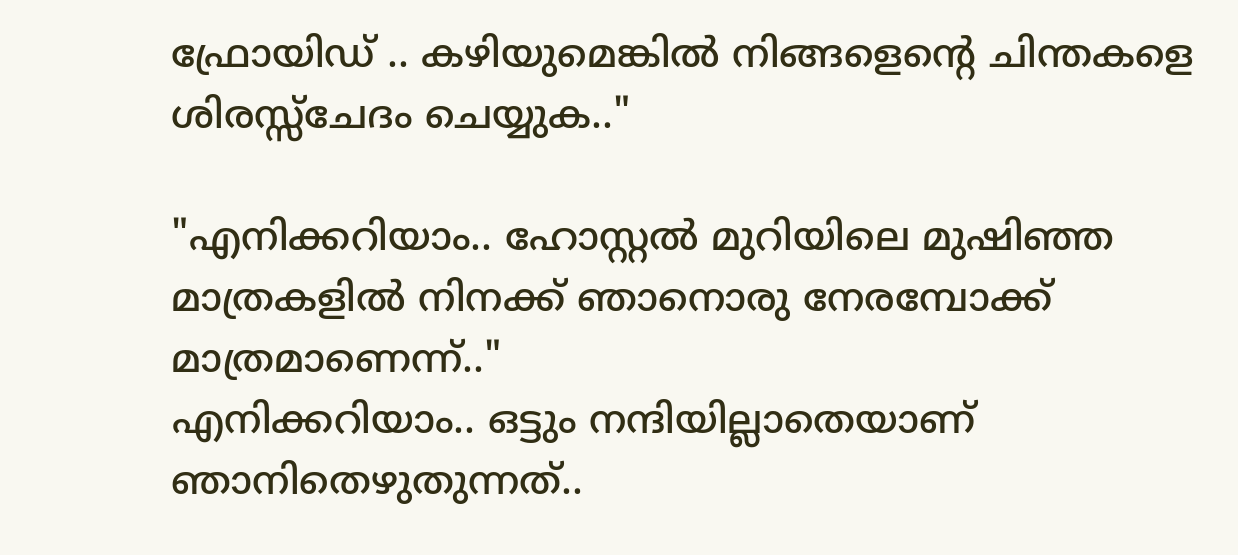ഫ്രോയിഡ് .. കഴിയുമെങ്കില്‍ നിങ്ങളെന്റെ ചിന്തകളെ ശിരസ്സ്ചേദം ചെയ്യുക.."

"എനിക്കറിയാം.. ഹോസ്റ്റല്‍ മുറിയിലെ മുഷിഞ്ഞ മാത്രകളില്‍ നിനക്ക് ഞാനൊരു നേരമ്പോക്ക് മാത്രമാണെന്ന്.."
എനിക്കറിയാം.. ഒട്ടും നന്ദിയില്ലാതെയാണ് ഞാനിതെഴുതുന്നത്..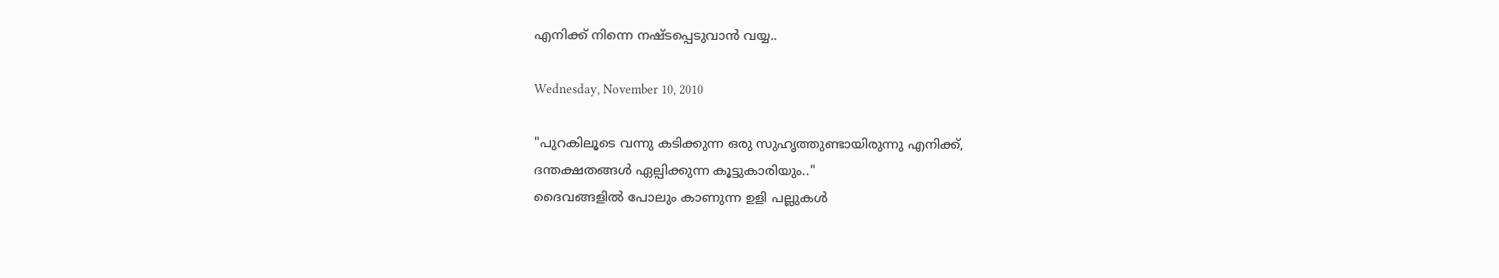എനിക്ക് നിന്നെ നഷ്ടപ്പെടുവാന്‍ വയ്യ..

Wednesday, November 10, 2010

"പുറകിലൂടെ വന്നു കടിക്കുന്ന ഒരു സുഹൃത്തുണ്ടായിരുന്നു എനിക്ക്,
ദന്തക്ഷതങ്ങള്‍ ഏല്പിക്കുന്ന കൂട്ടുകാരിയും.."
ദൈവങ്ങളില്‍ പോലും കാണുന്ന ഉളി പല്ലുകള്‍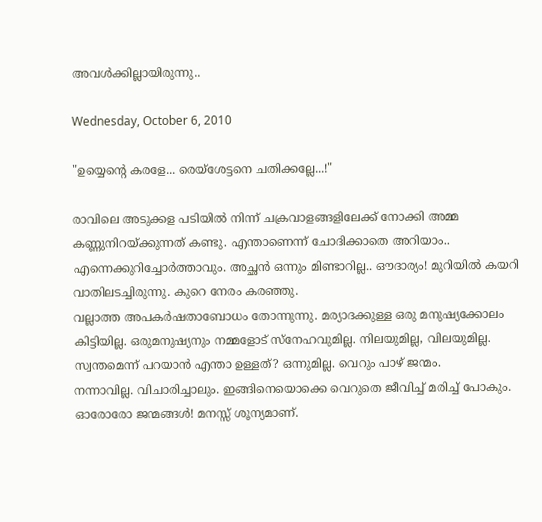അവള്‍ക്കില്ലായിരുന്നു..

Wednesday, October 6, 2010

"ഉയ്യെന്റെ കരളേ... രെയ്ശേട്ടനെ ചതിക്കല്ലേ...!"

രാവിലെ അടുക്കള പടിയില്‍ നിന്ന് ചക്രവാളങ്ങളിലേക്ക് നോക്കി അമ്മ കണ്ണുനിറയ്ക്കുന്നത് കണ്ടു. എന്താണെന്ന് ചോദിക്കാതെ അറിയാം.. എന്നെക്കുറിച്ചോര്‍ത്താവും. അച്ഛന്‍ ഒന്നും മിണ്ടാറില്ല.. ഔദാര്യം! മുറിയില്‍ കയറി വാതിലടച്ചിരുന്നു. കുറെ നേരം കരഞ്ഞു.
വല്ലാത്ത അപകര്‍ഷതാബോധം തോന്നുന്നു. മര്യാദക്കുള്ള ഒരു മനുഷ്യക്കോലം കിട്ടിയില്ല. ഒരുമനുഷ്യനും നമ്മളോട് സ്‌നേഹവുമില്ല. നിലയുമില്ല, വിലയുമില്ല. സ്വന്തമെന്ന് പറയാന്‍ എന്താ ഉള്ളത്? ഒന്നുമില്ല. വെറും പാഴ് ജന്മം.
നന്നാവില്ല. വിചാരിച്ചാലും. ഇങ്ങിനെയൊക്കെ വെറുതെ ജീവിച്ച് മരിച്ച് പോകും. ഓരോരോ ജന്മങ്ങള്‍! മനസ്സ് ശൂന്യമാണ്.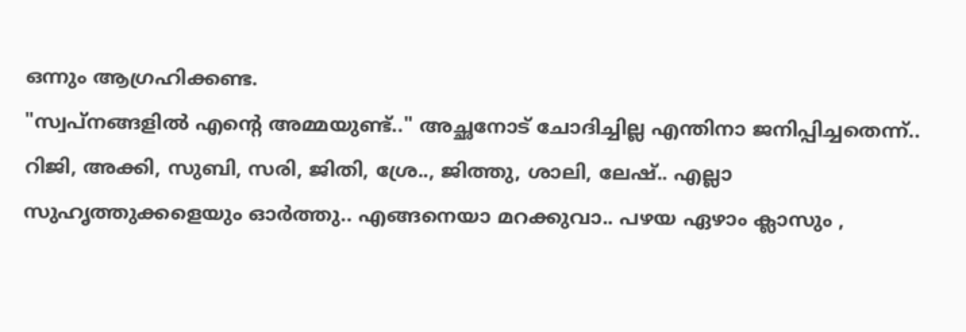ഒന്നും ആഗ്രഹിക്കണ്ട.
"സ്വപ്നങ്ങളില്‍ എന്റെ അമ്മയുണ്ട്‌.." അച്ഛനോട് ചോദിച്ചില്ല എന്തിനാ ജനിപ്പിച്ചതെന്ന്.. റിജി, അക്കി, സുബി, സരി, ജിതി, ശ്രേ.., ജിത്തു, ശാലി, ലേഷ്.. എല്ലാ സുഹൃത്തുക്കളെയും ഓര്‍ത്തു.. എങ്ങനെയാ മറക്കുവാ.. പഴയ ഏഴാം ക്ലാസും ,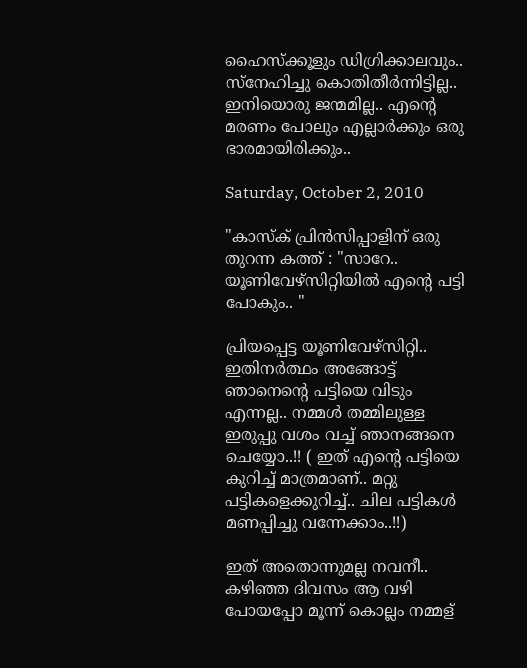ഹൈസ്ക്കൂളും ഡിഗ്രിക്കാലവും.. സ്നേഹിച്ചു കൊതിതീര്‍ന്നിട്ടില്ല.. ഇനിയൊരു ജന്മമില്ല.. എന്റെ മരണം പോലും എല്ലാര്‍ക്കും ഒരു ഭാരമായിരിക്കും..

Saturday, October 2, 2010

"കാസ്ക് പ്രിന്‍സിപ്പാളിന് ഒരു തുറന്ന കത്ത് : "സാറേ.. യൂണിവേഴ്സിറ്റിയില്‍ എന്റെ പട്ടി പോകും.. "

പ്രിയപ്പെട്ട യൂണിവേഴ്സിറ്റി.. ഇതിനര്‍ത്ഥം അങ്ങോട്ട്‌ ഞാനെന്റെ പട്ടിയെ വിടും എന്നല്ല.. നമ്മള്‍ തമ്മിലുള്ള ഇരുപ്പു വശം വച്ച് ഞാനങ്ങനെ ചെയ്യോ..!! ( ഇത് എന്റെ പട്ടിയെ കുറിച്ച് മാത്രമാണ്.. മറ്റു പട്ടികളെക്കുറിച്ച്.. ചില പട്ടികള്‍ മണപ്പിച്ചു വന്നേക്കാം..!!)

ഇത് അതൊന്നുമല്ല നവനീ.. കഴിഞ്ഞ ദിവസം ആ വഴി പോയപ്പോ മൂന്ന് കൊല്ലം നമ്മള്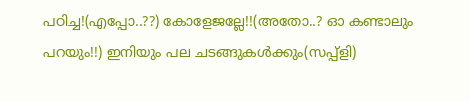പഠിച്ച!(എപ്പോ..??) കോളേജല്ലേ!!(അതോ..? ഓ കണ്ടാലും പറയും!!) ഇനിയും പല ചടങ്ങുകള്‍ക്കും(സപ്പ്ളി)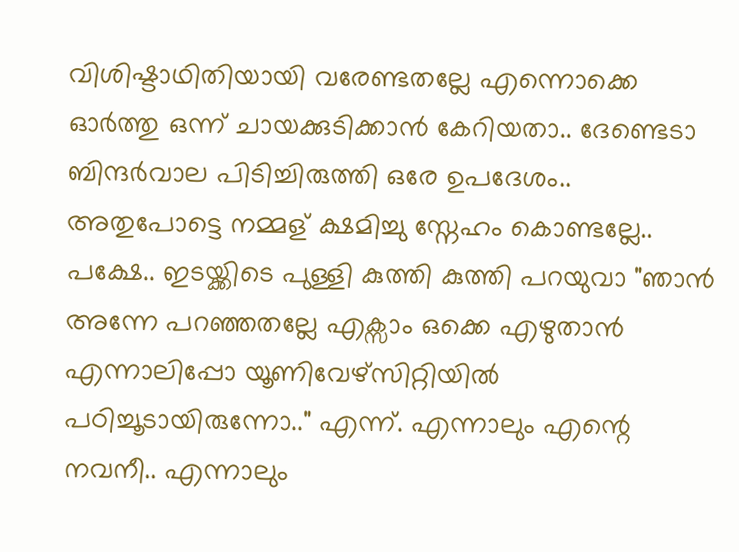വിശിഷ്ടാഥിതിയായി വരേണ്ടതല്ലേ എന്നൊക്കെ ഓര്‍ത്തു ഒന്ന് ചായക്കുടിക്കാന്‍ കേറിയതാ.. ദേണ്ടെടാ ബിന്ദര്‍വാല പിടിച്ചിരുത്തി ഒരേ ഉപദേശം.. അതുപോട്ടെ നമ്മള് ക്ഷമിച്ചു സ്നേഹം കൊണ്ടല്ലേ.. പക്ഷേ.. ഇടയ്ക്കിടെ പുള്ളി കുത്തി കുത്തി പറയുവാ "ഞാന്‍ അന്നേ പറഞ്ഞതല്ലേ എക്സാം ഒക്കെ എഴുതാന്‍ എന്നാലിപ്പോ യൂണിവേഴ്സിറ്റിയില്‍ പഠിച്ചൂടായിരുന്നോ.." എന്ന്. എന്നാലും എന്റെ നവനീ.. എന്നാലും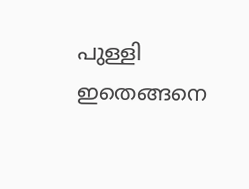പുള്ളി ഇതെങ്ങനെ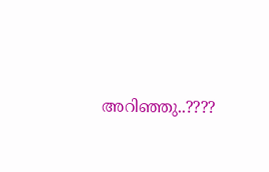അറിഞ്ഞു..????